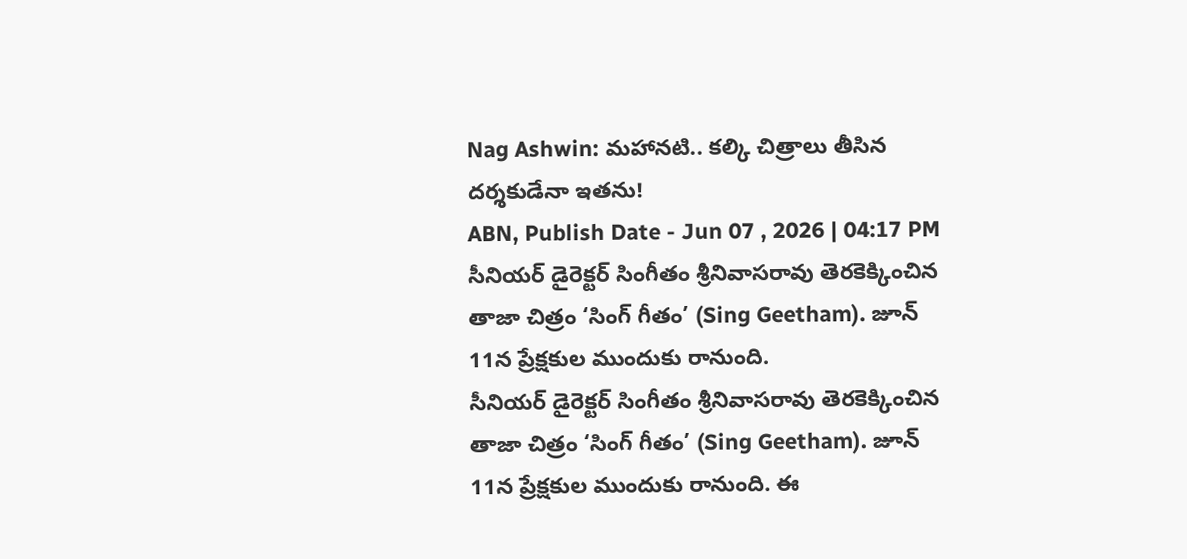Nag Ashwin: మహానటి.. కల్కి చిత్రాలు తీసిన దర్శకుడేనా ఇతను!
ABN, Publish Date - Jun 07 , 2026 | 04:17 PM
సీనియర్ డైరెక్టర్ సింగీతం శ్రీనివాసరావు తెరకెక్కించిన తాజా చిత్రం ‘సింగ్ గీతం’ (Sing Geetham). జూన్ 11న ప్రేక్షకుల ముందుకు రానుంది.
సీనియర్ డైరెక్టర్ సింగీతం శ్రీనివాసరావు తెరకెక్కించిన తాజా చిత్రం ‘సింగ్ గీతం’ (Sing Geetham). జూన్ 11న ప్రేక్షకుల ముందుకు రానుంది. ఈ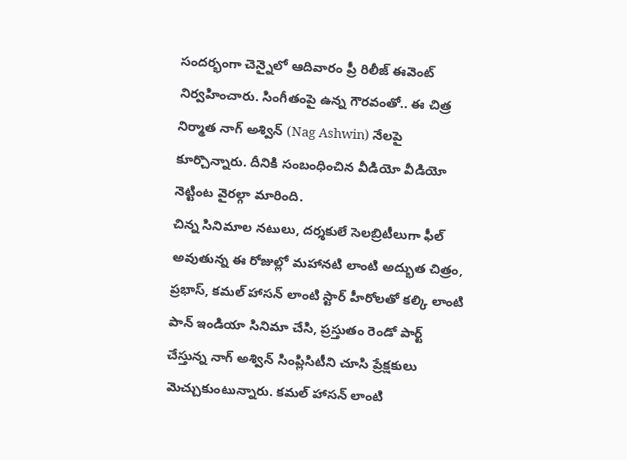సందర్భంగా చెన్నైలో ఆదివారం ప్రీ రిలీజ్ ఈవెంట్ నిర్వహించారు. సింగీతంపై ఉన్న గౌరవంతో.. ఈ చిత్ర నిర్మాత నాగ్ అశ్విన్ (Nag Ashwin) నేలపై కూర్చొన్నారు. దీనికి సంబంధించిన వీడియో వీడియో నెట్టింట వైరల్గా మారింది.
చిన్న సినిమాల నటులు, దర్శకులే సెలబ్రిటీలుగా ఫీల్ అవుతున్న ఈ రోజుల్లో మహానటి లాంటి అద్భుత చిత్రం, ప్రభాస్, కమల్ హాసన్ లాంటి స్టార్ హీరోలతో కల్కి లాంటి పాన్ ఇండియా సినిమా చేసి, ప్రస్తుతం రెండో పార్ట్ చేస్తున్న నాగ్ అశ్విన్ సింప్లిసిటీని చూసి ప్రేక్షకులు మెచ్చుకుంటున్నారు. కమల్ హాసన్ లాంటి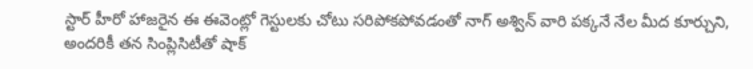స్టార్ హీరో హాజరైన ఈ ఈవెంట్లో గెస్టులకు చోటు సరిపోకపోవడంతో నాగ్ అశ్విన్ వారి పక్కనే నేల మీద కూర్చుని, అందరికీ తన సింప్లిసిటీతో షాక్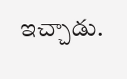ఇచ్చాడు.